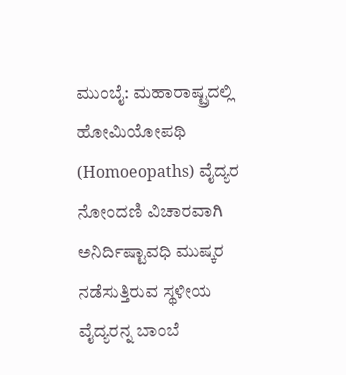ಮುಂಬೈ: ಮಹಾರಾಷ್ಟ್ರದಲ್ಲಿ ಹೋಮಿಯೋಪಥಿ (Homoeopaths) ವೈದ್ಯರ ನೋಂದಣಿ ವಿಚಾರವಾಗಿ ಅನಿರ್ದಿಷ್ಟಾವಧಿ ಮುಷ್ಕರ ನಡೆಸುತ್ತಿರುವ ಸ್ಥಳೀಯ ವೈದ್ಯರನ್ನ ಬಾಂಬೆ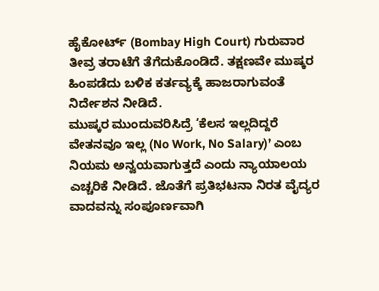ಹೈಕೋರ್ಟ್ (Bombay High Court) ಗುರುವಾರ ತೀವ್ರ ತರಾಟೆಗೆ ತೆಗೆದುಕೊಂಡಿದೆ. ತಕ್ಷಣವೇ ಮುಷ್ಕರ ಹಿಂಪಡೆದು ಬಳಿಕ ಕರ್ತವ್ಯಕ್ಕೆ ಹಾಜರಾಗುವಂತೆ ನಿರ್ದೇಶನ ನೀಡಿದೆ.
ಮುಷ್ಕರ ಮುಂದುವರಿಸಿದ್ರೆ ‘ಕೆಲಸ ಇಲ್ಲದಿದ್ದರೆ ವೇತನವೂ ಇಲ್ಲ (No Work, No Salary)’ ಎಂಬ ನಿಯಮ ಅನ್ವಯವಾಗುತ್ತದೆ ಎಂದು ನ್ಯಾಯಾಲಯ ಎಚ್ಚರಿಕೆ ನೀಡಿದೆ. ಜೊತೆಗೆ ಪ್ರತಿಭಟನಾ ನಿರತ ವೈದ್ಯರ ವಾದವನ್ನು ಸಂಪೂರ್ಣವಾಗಿ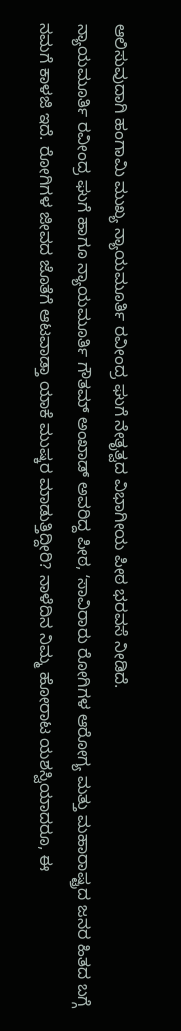ಆಲಿಸುವುದಾಗಿ ಹಂಗಾಮಿ ಮುಖ್ಯ ನ್ಯಾಯಮೂರ್ತಿ ರವೀಂದ್ರ ಘುಗೆ ನೇತೃತ್ವದ ವಿಭಾಗೀಯ ಪೀಠ ಭರವಸೆ ನೀಡಿದೆ.
ನ್ಯಾಯಮೂರ್ತಿ ರವೀಂದ್ರ ಘುಗೆ ಹಾಗೂ ನ್ಯಾಯಮೂರ್ತಿ ಗೌತಮ್ ಅಂಖಾಡ್ ಅವರಿದ್ದ ಪೀಠ, ʻಸಾವಿರಾರು ರೋಗಿಗಳ ಆರೋಗ್ಯ ಮತ್ತು ಮಹಾರಾಷ್ಟ್ರದ ಜನರ ಹಿತದ ಬಗ್ಗೆ ನಮಗೆ ಕಾಳಜಿ ಇದೆ. ರೋಗಿಗಳ ಜೀವದ ಜೊತೆಗೆ ಆಟವಾಡ್ತಾ ಯಾಕೆ ಮುಷ್ಕರ ಮಾಡುತ್ತಿದ್ದೀರಿ? ನಾಳೆದಿನ ನಿಮ್ಮ ಹೋರಾಟ ಯಶಸ್ವಿಯಾದರೂ, ಈ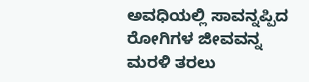ಅವಧಿಯಲ್ಲಿ ಸಾವನ್ನಪ್ಪಿದ ರೋಗಿಗಳ ಜೀವವನ್ನ ಮರಳಿ ತರಲು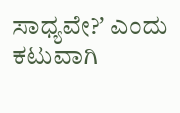ಸಾಧ್ಯವೇ?ʼ ಎಂದು ಕಟುವಾಗಿ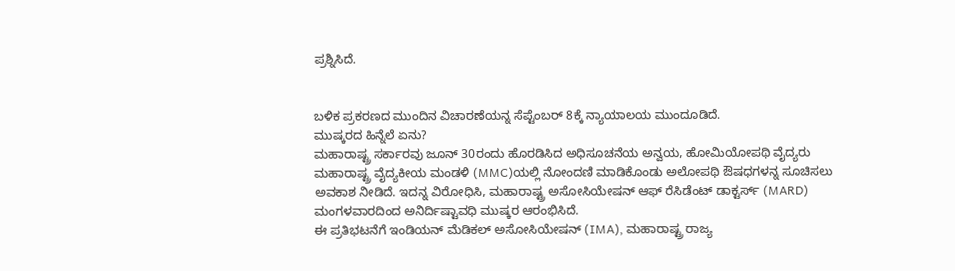ಪ್ರಶ್ನಿಸಿದೆ.


ಬಳಿಕ ಪ್ರಕರಣದ ಮುಂದಿನ ವಿಚಾರಣೆಯನ್ನ ಸೆಪ್ಟೆಂಬರ್ 8ಕ್ಕೆ ನ್ಯಾಯಾಲಯ ಮುಂದೂಡಿದೆ.
ಮುಷ್ಕರದ ಹಿನ್ನೆಲೆ ಏನು?
ಮಹಾರಾಷ್ಟ್ರ ಸರ್ಕಾರವು ಜೂನ್ 30ರಂದು ಹೊರಡಿಸಿದ ಅಧಿಸೂಚನೆಯ ಅನ್ವಯ, ಹೋಮಿಯೋಪಥಿ ವೈದ್ಯರು ಮಹಾರಾಷ್ಟ್ರ ವೈದ್ಯಕೀಯ ಮಂಡಳಿ (MMC)ಯಲ್ಲಿ ನೋಂದಣಿ ಮಾಡಿಕೊಂಡು ಅಲೋಪಥಿ ಔಷಧಗಳನ್ನ ಸೂಚಿಸಲು ಅವಕಾಶ ನೀಡಿದೆ. ಇದನ್ನ ವಿರೋಧಿಸಿ, ಮಹಾರಾಷ್ಟ್ರ ಅಸೋಸಿಯೇಷನ್ ಆಫ್ ರೆಸಿಡೆಂಟ್ ಡಾಕ್ಟರ್ಸ್ (MARD) ಮಂಗಳವಾರದಿಂದ ಅನಿರ್ದಿಷ್ಟಾವಧಿ ಮುಷ್ಕರ ಆರಂಭಿಸಿದೆ.
ಈ ಪ್ರತಿಭಟನೆಗೆ ಇಂಡಿಯನ್ ಮೆಡಿಕಲ್ ಅಸೋಸಿಯೇಷನ್ (IMA), ಮಹಾರಾಷ್ಟ್ರ ರಾಜ್ಯ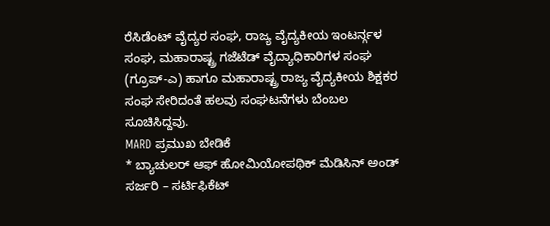ರೆಸಿಡೆಂಟ್ ವೈದ್ಯರ ಸಂಘ, ರಾಜ್ಯ ವೈದ್ಯಕೀಯ ಇಂಟರ್ನ್ಗಳ ಸಂಘ, ಮಹಾರಾಷ್ಟ್ರ ಗಜೆಟೆಡ್ ವೈದ್ಯಾಧಿಕಾರಿಗಳ ಸಂಘ (ಗ್ರೂಪ್-ಎ) ಹಾಗೂ ಮಹಾರಾಷ್ಟ್ರ ರಾಜ್ಯ ವೈದ್ಯಕೀಯ ಶಿಕ್ಷಕರ ಸಂಘ ಸೇರಿದಂತೆ ಹಲವು ಸಂಘಟನೆಗಳು ಬೆಂಬಲ ಸೂಚಿಸಿದ್ದವು.
MARD ಪ್ರಮುಖ ಬೇಡಿಕೆ
* ಬ್ಯಾಚುಲರ್ ಆಫ್ ಹೋಮಿಯೋಪಥಿಕ್ ಮೆಡಿಸಿನ್ ಅಂಡ್ ಸರ್ಜರಿ – ಸರ್ಟಿಫಿಕೆಟ್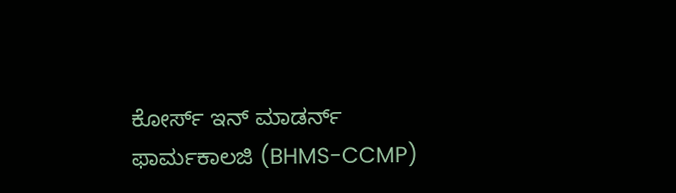ಕೋರ್ಸ್ ಇನ್ ಮಾಡರ್ನ್ ಫಾರ್ಮಕಾಲಜಿ (BHMS-CCMP)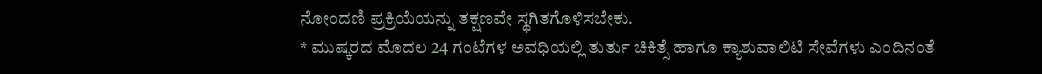ನೋಂದಣಿ ಪ್ರಕ್ರಿಯೆಯನ್ನು ತಕ್ಷಣವೇ ಸ್ಥಗಿತಗೊಳಿಸಬೇಕು.
* ಮುಷ್ಕರದ ಮೊದಲ 24 ಗಂಟೆಗಳ ಅವಧಿಯಲ್ಲಿ ತುರ್ತು ಚಿಕಿತ್ಸೆ ಹಾಗೂ ಕ್ಯಾಶುವಾಲಿಟಿ ಸೇವೆಗಳು ಎಂದಿನಂತೆ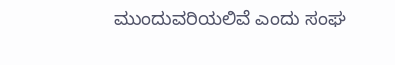ಮುಂದುವರಿಯಲಿವೆ ಎಂದು ಸಂಘ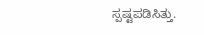ಸ್ಪಷ್ಟಪಡಿಸಿತ್ತು.